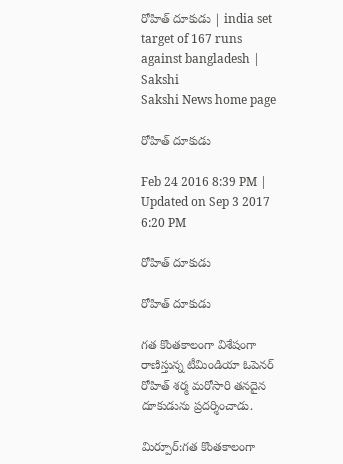రోహిత్ దూకుడు | india set target of 167 runs against bangladesh | Sakshi
Sakshi News home page

రోహిత్ దూకుడు

Feb 24 2016 8:39 PM | Updated on Sep 3 2017 6:20 PM

రోహిత్ దూకుడు

రోహిత్ దూకుడు

గత కొంతకాలంగా విశేషంగా రాణిస్తున్న టీమిండియా ఓపెనర్ రోహిత్ శర్మ మరోసారి తనదైన దూకుడును ప్రదర్శించాడు.

మిర్పూర్:గత కొంతకాలంగా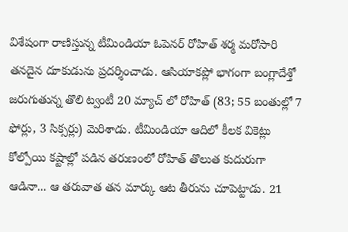విశేషంగా రాణిస్తున్న టీమిండియా ఓపెనర్ రోహిత్ శర్మ మరోసారి తనదైన దూకుడును ప్రదర్శించాడు. ఆసియాకప్లో భాగంగా బంగ్లాదేశ్తో జరుగుతున్న తొలి ట్వంటీ 20 మ్యాచ్ లో రోహిత్ (83; 55 బంతుల్లో 7 ఫోర్లు, 3 సిక్సర్లు) మెరిశాడు. టీమిండియా ఆదిలో కీలక వికెట్లు కోల్పోయి కష్టాల్లో పడిన తరుణంలో రోహిత్ తొలుత కుదురుగా ఆడినా... ఆ తరువాత తన మార్కు ఆట తీరును చూపెట్టాడు. 21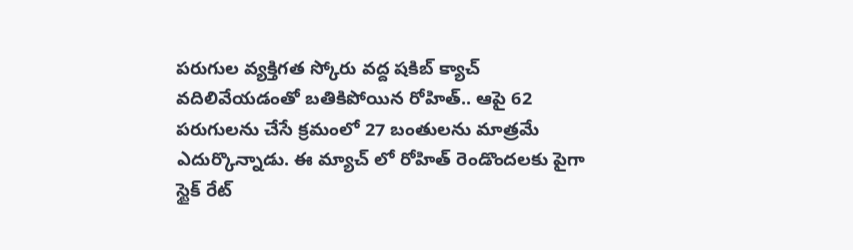పరుగుల వ్యక్తిగత స్కోరు వద్ద షకిబ్ క్యాచ్ వదిలివేయడంతో బతికిపోయిన రోహిత్.. ఆపై 62 పరుగులను చేసే క్రమంలో 27 బంతులను మాత్రమే ఎదుర్కొన్నాడు. ఈ మ్యాచ్ లో రోహిత్ రెండొందలకు పైగా స్టైక్ రేట్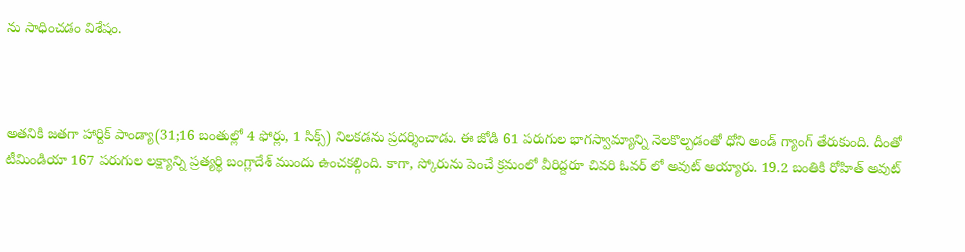ను సాధించడం విశేషం.



అతనికి జతగా హార్దిక్ పాండ్యా(31;16 బంతుల్లో 4 ఫోర్లు, 1 సిక్స్) నిలకడను ప్రదర్శించాడు. ఈ జోడి 61 పరుగుల భాగస్వామ్యాన్ని నెలకొల్పడంతో ధోని అండ్ గ్యాంగ్ తేరుకుంది. దీంతో టీమిండియా 167 పరుగుల లక్ష్యాన్ని ప్రత్యర్థి బంగ్లాదేశ్ ముందు ఉంచకల్గింది. కాగా, స్కోరును పెంచే క్రమంలో వీరిద్దరూ చివరి ఓవర్ లో అవుట్ అయ్యారు. 19.2 బంతికి రోహిత్ అవుట్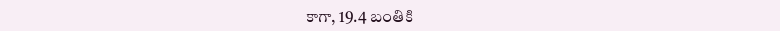కాగా, 19.4 బంతికి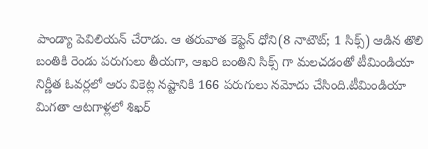పాండ్యా పెవిలియన్ చేరాడు. ఆ తరువాత కెప్టెన్ ధోని(8 నాటౌట్; 1 సిక్స్) ఆడిన తొలి బంతికి రెండు పరుగులు తీయగా, ఆఖరి బంతిని సిక్స్ గా మలచడంతో టీమిండియా నిర్ణీత ఓవర్లలో ఆరు వికెట్ల నష్టానికి 166 పరుగులు నమోదు చేసింది.టీమిండియా మిగతా ఆటగాళ్లలో శిఖర్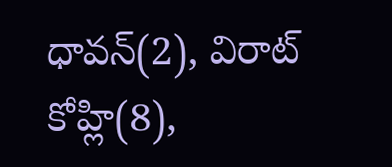ధావన్(2), విరాట్ కోహ్లి(8),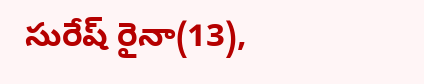సురేష్ రైనా(13),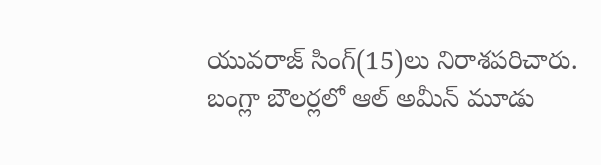యువరాజ్ సింగ్(15)లు నిరాశపరిచారు. బంగ్లా బౌలర్లలో ఆల్ అమీన్ మూడు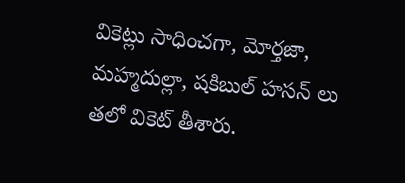వికెట్లు సాధించగా, మోర్తజా, మహ్మదుల్లా, షకిబుల్ హసన్ లు తలో వికెట్ తీశారు.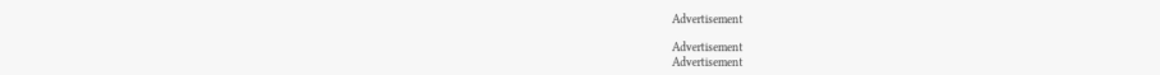Advertisement

Advertisement
Advertisement